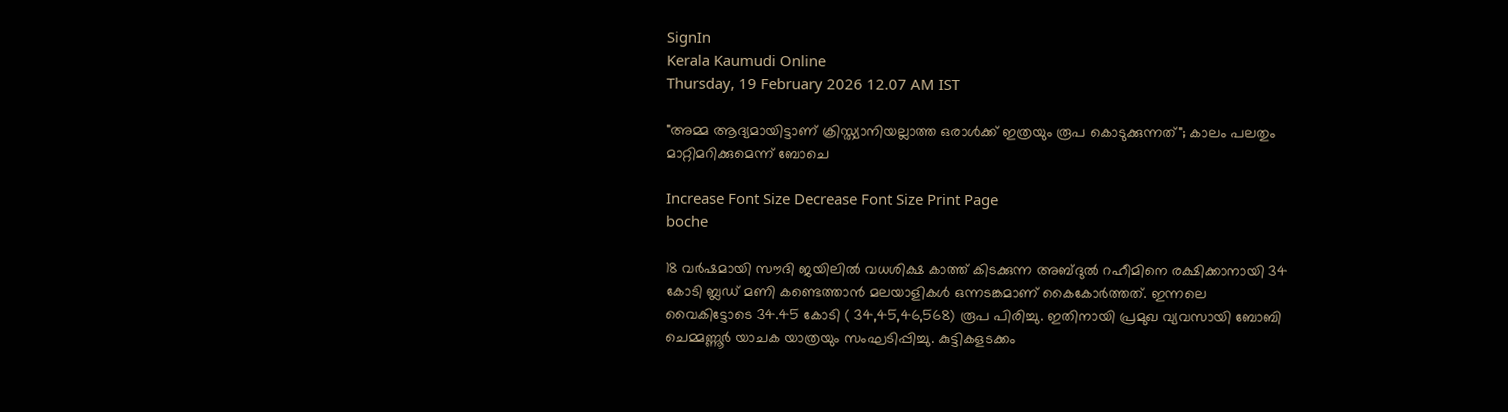SignIn
Kerala Kaumudi Online
Thursday, 19 February 2026 12.07 AM IST

"അമ്മ ആദ്യമായിട്ടാണ് ക്രിസ്ത്യാനിയല്ലാത്ത ഒരാൾക്ക് ഇത്രയും രൂപ കൊടുക്കുന്നത്"; കാലം പലതും മാറ്റിമറിക്കുമെന്ന് ബോചെ

Increase Font Size Decrease Font Size Print Page
boche

18 വർഷമായി സൗദി ജയിലിൽ വധശിക്ഷ കാത്ത് കിടക്കുന്ന അബ്ദുൽ റഹീമിനെ രക്ഷിക്കാനായി 34 കോടി ബ്ലഡ് മണി കണ്ടെത്താൻ മലയാളികൾ ഒന്നടങ്കമാണ് കൈകോർത്തത്. ഇന്നലെ വൈകിട്ടോടെ 34.45 കോടി ( 34,45,46,568) രൂപ പിരിച്ചു. ഇതിനായി പ്രമുഖ വ്യവസായി ബോബി ചെമ്മണ്ണൂർ യാചക യാത്രയും സംഘടിപ്പിച്ചു. കുട്ടികളടക്കം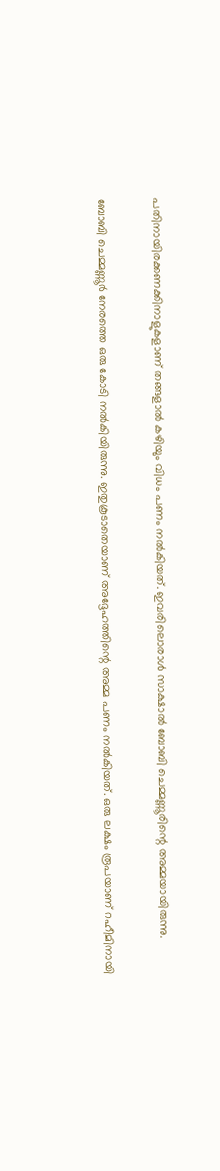പതിനായിരക്കണക്കിനാളുകളാണ് തങ്ങളാൽ കഴിയും വിധം പണം നൽകിയത്. ഇവരിലൊരാൾ സാക്ഷാൽ ബോബി ചെമ്മണ്ണൂരിന്റെ അമ്മയായിരുന്നു.

ബോബി ചെമ്മണ്ണൂർ നേരത്തെ ഒരു കോടി നൽകിയിരുന്നു. ഇതുകൂടാതെയാണ് അദ്ദേഹത്തിന്റെ അമ്മ പണം നൽകിയത്. ഒരു ലക്ഷം രൂപയാണ് റഹീമിനായി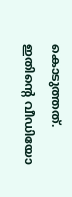കൊടുത്തത്. ഇതിന്റെ വീഡിയോ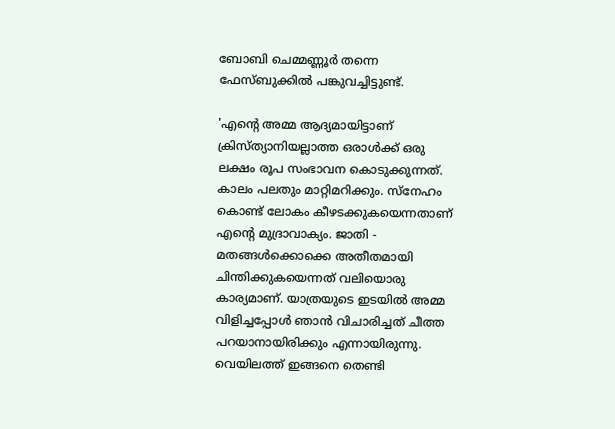ബോബി ചെമ്മണ്ണൂർ തന്നെ ഫേസ്ബുക്കിൽ പങ്കുവച്ചിട്ടുണ്ട്.

'എന്റെ അമ്മ ആദ്യമായിട്ടാണ് ക്രിസ്ത്യാനിയല്ലാത്ത ഒരാൾക്ക് ഒരു ലക്ഷം രൂപ സംഭാവന കൊടുക്കുന്നത്. കാലം പലതും മാറ്റിമറിക്കും. സ്‌നേഹം കൊണ്ട് ലോകം കീഴടക്കുകയെന്നതാണ് എന്റെ മുദ്രാവാക്യം. ജാതി - മതങ്ങൾക്കൊക്കെ അതീതമായി ചിന്തിക്കുകയെന്നത് വലിയൊരു കാര്യമാണ്. യാത്രയുടെ ഇടയിൽ അമ്മ വിളിച്ചപ്പോൾ ഞാൻ വിചാരിച്ചത് ചീത്ത പറയാനായിരിക്കും എന്നായിരുന്നു. വെയിലത്ത് ഇങ്ങനെ തെണ്ടി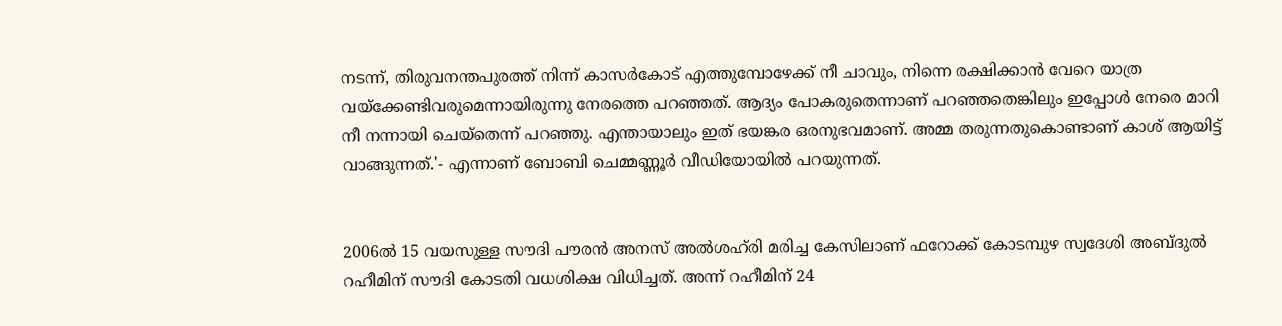നടന്ന്, തിരുവനന്തപുരത്ത് നിന്ന് കാസർകോട് എത്തുമ്പോഴേക്ക് നീ ചാവും, നിന്നെ രക്ഷിക്കാൻ വേറെ യാത്ര വയ്‌ക്കേണ്ടിവരുമെന്നായിരുന്നു നേരത്തെ പറഞ്ഞത്. ആദ്യം പോകരുതെന്നാണ് പറഞ്ഞതെങ്കിലും ഇപ്പോൾ നേരെ മാറി നീ നന്നായി ചെയ്‌തെന്ന് പറഞ്ഞു. എന്തായാലും ഇത് ഭയങ്കര ഒരനുഭവമാണ്. അമ്മ തരുന്നതുകൊണ്ടാണ് കാശ് ആയിട്ട് വാങ്ങുന്നത്.'- എന്നാണ് ബോബി ചെമ്മണ്ണൂർ വീഡിയോയിൽ പറയുന്നത്.


2006ൽ 15 വയസുള്ള സൗദി പൗരൻ അനസ് അൽശഹ്‌രി മരിച്ച കേസിലാണ് ഫറോക്ക് കോടമ്പുഴ സ്വദേശി അബ്ദുൽ റഹീമിന് സൗദി കോടതി വധശിക്ഷ വിധിച്ചത്. അന്ന് റഹീമിന് 24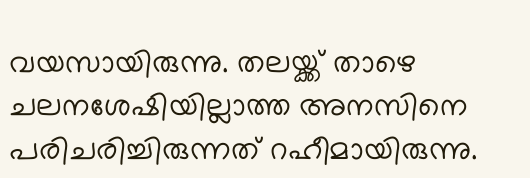വയസായിരുന്നു. തലയ്ക്ക് താഴെ ചലനശേഷിയില്ലാത്ത അനസിനെ പരിചരിച്ചിരുന്നത് റഹീമായിരുന്നു.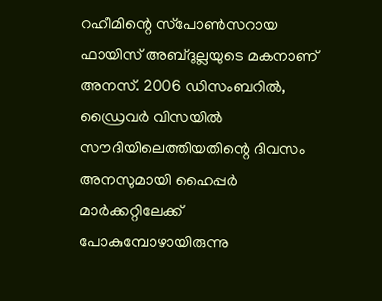റഹീമിന്റെ സ്‌പോൺസറായ ഫായിസ് അബ്ദുല്ലയുടെ മകനാണ് അനസ്. 2006 ഡിസംബറിൽ, ഡ്രൈവർ വിസയിൽ സൗദിയിലെത്തിയതിന്റെ ദിവസം അനസുമായി ഹൈപ്പർ മാർക്കറ്റിലേക്ക് പോകുമ്പോഴായിരുന്നു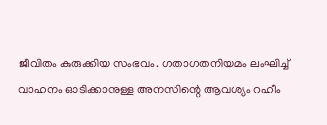ജീവിതം കുരുക്കിയ സംഭവം. ഗതാഗതനിയമം ലംഘിച്ച് വാഹനം ഓടിക്കാനുള്ള അനസിന്റെ ആവശ്യം റഹീം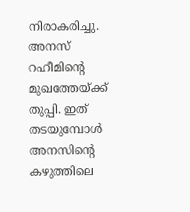നിരാകരിച്ചു. അനസ് റഹീമിന്റെ മുഖത്തേയ്ക്ക് തുപ്പി. ഇത് തടയുമ്പോൾ അനസിന്റെ കഴുത്തിലെ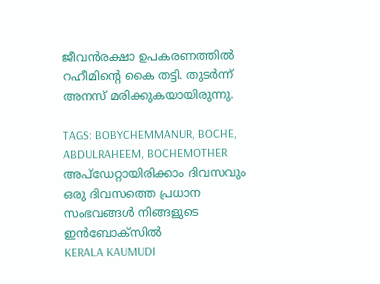ജീവൻരക്ഷാ ഉപകരണത്തിൽ റഹീമിന്റെ കൈ തട്ടി. തുടർന്ന് അനസ് മരിക്കുകയായിരുന്നു.

TAGS: BOBYCHEMMANUR, BOCHE, ABDULRAHEEM, BOCHEMOTHER
അപ്ഡേറ്റായിരിക്കാം ദിവസവും
ഒരു ദിവസത്തെ പ്രധാന സംഭവങ്ങൾ നിങ്ങളുടെ ഇൻബോക്സിൽ
KERALA KAUMUDI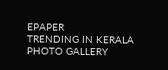EPAPER
TRENDING IN KERALA
PHOTO GALLERY